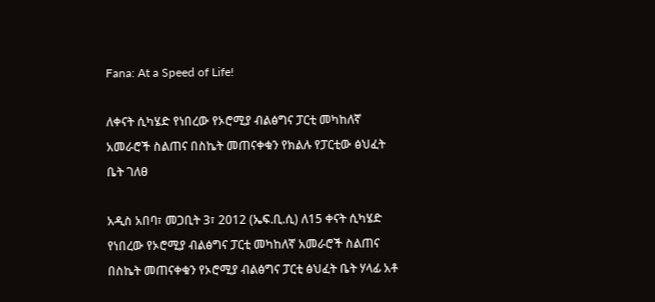Fana: At a Speed of Life!

ለቀናት ሲካሄድ የነበረው የኦሮሚያ ብልፅግና ፓርቲ መካከለኛ አመራሮች ስልጠና በስኬት መጠናቀቁን የክልሉ የፓርቲው ፅህፈት ቤት ገለፀ

አዲስ አበባ፣ መጋቢት 3፣ 2012 (ኤፍ.ቢ.ሲ) ለ15 ቀናት ሲካሄድ የነበረው የኦሮሚያ ብልፅግና ፓርቲ መካከለኛ አመራሮች ስልጠና በስኬት መጠናቀቁን የኦሮሚያ ብልፅግና ፓርቲ ፅህፈት ቤት ሃላፊ አቶ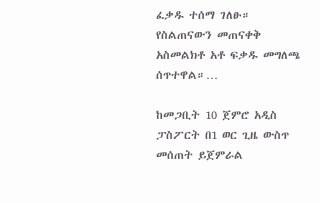ፈቃዱ ተሰማ ገለፁ። የስልጠናውን መጠናቀቅ አስመልክቶ አቶ ፍቃዱ መግለጫ ሰጥተዋል።…

ከመጋቢት 10 ጀምሮ አዲስ ፓስፖርት በ1 ወር ጊዜ ውስጥ መሰጠት ይጀምራል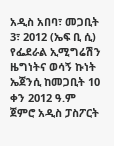አዲስ አበባ፣ መጋቢት 3፣ 2012 (ኤፍ ቢ ሲ) የፌደራል ኢሚግሬሽን ዜግነትና ወሳኝ ኩነት ኤጀንሲ ከመጋቢት 10 ቀን 2012 ዓ.ም ጀምሮ አዲስ ፓስፖርት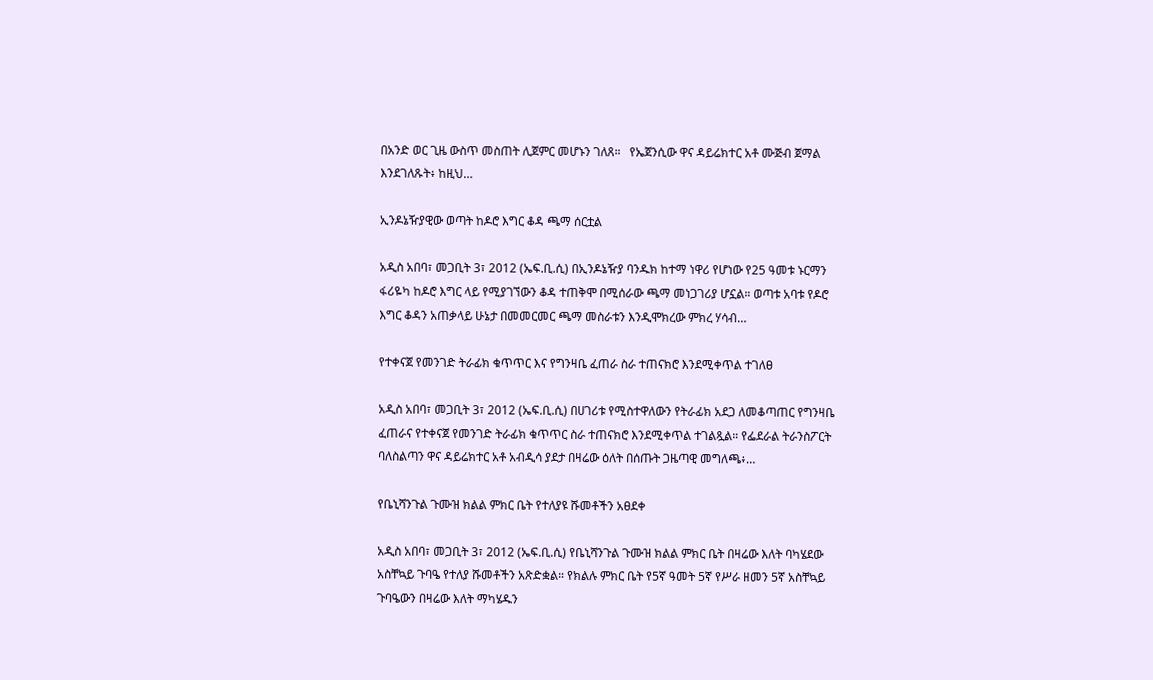በአንድ ወር ጊዜ ውስጥ መስጠት ሊጀምር መሆኑን ገለጸ።   የኤጀንሲው ዋና ዳይሬክተር አቶ ሙጅብ ጀማል እንደገለጹት፥ ከዚህ…

ኢንዶኔዥያዊው ወጣት ከዶሮ እግር ቆዳ ጫማ ሰርቷል

አዲስ አበባ፣ መጋቢት 3፣ 2012 (ኤፍ.ቢ.ሲ) በኢንዶኔዥያ ባንዱክ ከተማ ነዋሪ የሆነው የ25 ዓመቱ ኑርማን ፋሪዬካ ከዶሮ እግር ላይ የሚያገኘውን ቆዳ ተጠቅሞ በሚሰራው ጫማ መነጋገሪያ ሆኗል። ወጣቱ አባቱ የዶሮ እግር ቆዳን አጠቃላይ ሁኔታ በመመርመር ጫማ መስራቱን እንዲሞክረው ምክረ ሃሳብ…

የተቀናጀ የመንገድ ትራፊክ ቁጥጥር እና የግንዛቤ ፈጠራ ስራ ተጠናክሮ እንደሚቀጥል ተገለፀ

አዲስ አበባ፣ መጋቢት 3፣ 2012 (ኤፍ.ቢ.ሲ) በሀገሪቱ የሚስተዋለውን የትራፊክ አደጋ ለመቆጣጠር የግንዛቤ ፈጠራና የተቀናጀ የመንገድ ትራፊክ ቁጥጥር ስራ ተጠናክሮ እንደሚቀጥል ተገልጿል። የፌደራል ትራንስፖርት ባለስልጣን ዋና ዳይሬክተር አቶ አብዲሳ ያደታ በዛሬው ዕለት በሰጡት ጋዜጣዊ መግለጫ፥…

የቤኒሻንጉል ጉሙዝ ክልል ምክር ቤት የተለያዩ ሹመቶችን አፀደቀ

አዲስ አበባ፣ መጋቢት 3፣ 2012 (ኤፍ.ቢ.ሲ) የቤኒሻንጉል ጉሙዝ ክልል ምክር ቤት በዛሬው እለት ባካሄደው አስቸኳይ ጉባዔ የተለያ ሹመቶችን አጽድቋል። የክልሉ ምክር ቤት የ5ኛ ዓመት 5ኛ የሥራ ዘመን 5ኛ አስቸኳይ ጉባዔውን በዛሬው እለት ማካሄዱን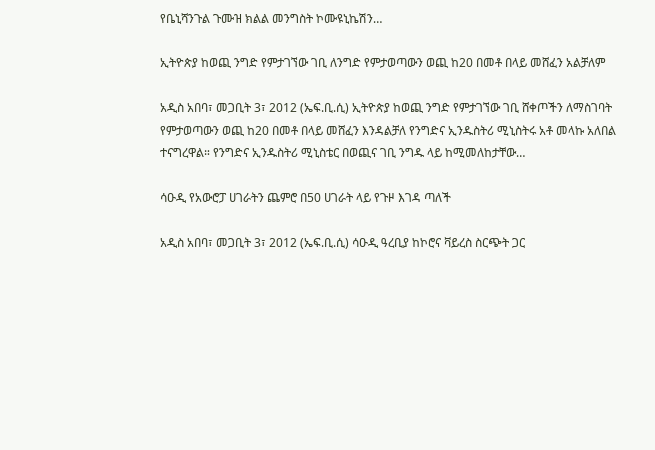የቤኒሻንጉል ጉሙዝ ክልል መንግስት ኮሙዩኒኬሽን…

ኢትዮጵያ ከወጪ ንግድ የምታገኘው ገቢ ለንግድ የምታወጣውን ወጪ ከ20 በመቶ በላይ መሸፈን አልቻለም

አዲስ አበባ፣ መጋቢት 3፣ 2012 (ኤፍ.ቢ.ሲ) ኢትዮጵያ ከወጪ ንግድ የምታገኘው ገቢ ሸቀጦችን ለማስገባት የምታወጣውን ወጪ ከ20 በመቶ በላይ መሸፈን እንዳልቻለ የንግድና ኢንዱስትሪ ሚኒስትሩ አቶ መላኩ አለበል ተናግረዋል። የንግድና ኢንዱስትሪ ሚኒስቴር በወጪና ገቢ ንግዱ ላይ ከሚመለከታቸው…

ሳዑዲ የአውሮፓ ሀገራትን ጨምሮ በ50 ሀገራት ላይ የጉዞ እገዳ ጣለች

አዲስ አበባ፣ መጋቢት 3፣ 2012 (ኤፍ.ቢ.ሲ) ሳዑዲ ዓረቢያ ከኮሮና ቫይረስ ስርጭት ጋር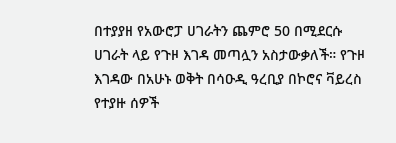በተያያዘ የአውሮፓ ሀገራትን ጨምሮ 50 በሚደርሱ ሀገራት ላይ የጉዞ እገዳ መጣሏን አስታውቃለች። የጉዞ እገዳው በአሁኑ ወቅት በሳዑዲ ዓረቢያ በኮሮና ቫይረስ የተያዙ ሰዎች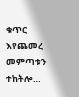ቁጥር እየጨመረ መምጣቱን ተከትሎ…